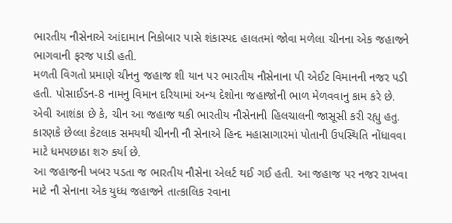ભારતીય નૌસેનાએ આંદામાન નિકોબાર પાસે શંકાસ્પદ હાલતમાં જોવા મળેલા ચીનના એક જહાજને ભાગવાની ફરજ પાડી હતી.
મળતી વિગતો પ્રમાણે ચીનનુ જહાજ શી યાન પર ભારતીય નૌસેનાના પી એઈટ વિમાનની નજર પડી હતી. પોસાઈડન-8 નામનુ વિમાન દરિયામાં અન્ય દેશોના જહાજોની ભાળ મેળવવાનુ કામ કરે છે.
એવી આશંકા છે કે, ચીન આ જહાજ થકી ભારતીય નૌસેનાની હિલચાલની જાસૂસી કરી રહ્યુ હતુ. કારણકે છેલ્લા કેટલાક સમયથી ચીનની નૌ સેનાએ હિન્દ મહાસાગારમાં પોતાની ઉપસ્થિતિ નોંધાવવા માટે ધમપછાઠા શરુ કર્યા છે.
આ જહાજની ખબર પડતા જ ભારતીય નૌસેના એલર્ટ થઈ ગઈ હતી. આ જહાજ પર નજર રાખવા માટે નૌ સેનાના એક યુધ્ધ જહાજને તાત્કાલિક રવાના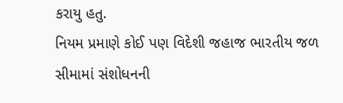કરાયુ હતુ.
નિયમ પ્રમાણે કોઈ પણ વિદેશી જહાજ ભારતીય જળ સીમામાં સંશોધનની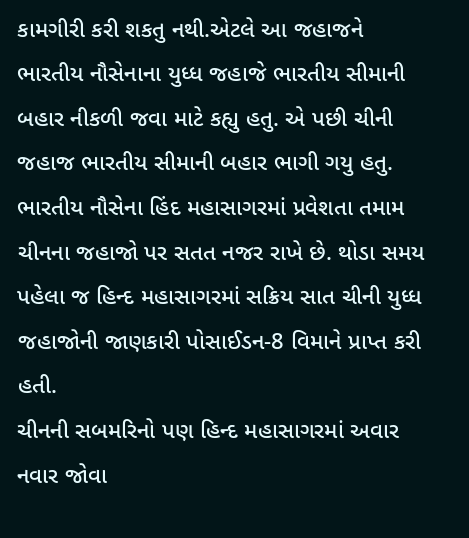કામગીરી કરી શકતુ નથી.એટલે આ જહાજને ભારતીય નૌસેનાના યુધ્ધ જહાજે ભારતીય સીમાની બહાર નીકળી જવા માટે કહ્યુ હતુ. એ પછી ચીની જહાજ ભારતીય સીમાની બહાર ભાગી ગયુ હતુ.
ભારતીય નૌસેના હિંદ મહાસાગરમાં પ્રવેશતા તમામ ચીનના જહાજો પર સતત નજર રાખે છે. થોડા સમય પહેલા જ હિન્દ મહાસાગરમાં સક્રિય સાત ચીની યુધ્ધ જહાજોની જાણકારી પોસાઈડન-8 વિમાને પ્રાપ્ત કરી હતી.
ચીનની સબમરિનો પણ હિન્દ મહાસાગરમાં અવાર નવાર જોવા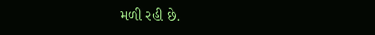મળી રહી છે.